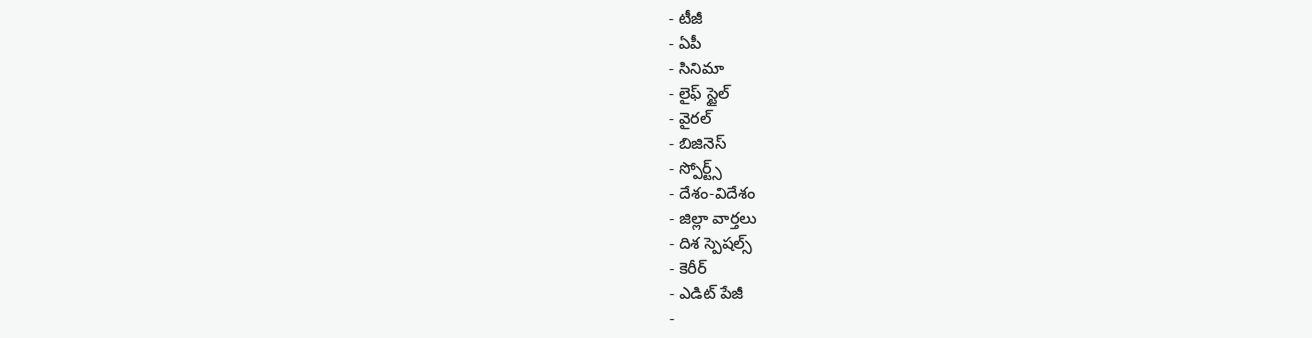- టీజీ
- ఏపీ
- సినిమా
- లైఫ్ స్టైల్
- వైరల్
- బిజినెస్
- స్పోర్ట్స్
- దేశం-విదేశం
- జిల్లా వార్తలు
- దిశ స్పెషల్స్
- కెరీర్
- ఎడిట్ పేజీ
-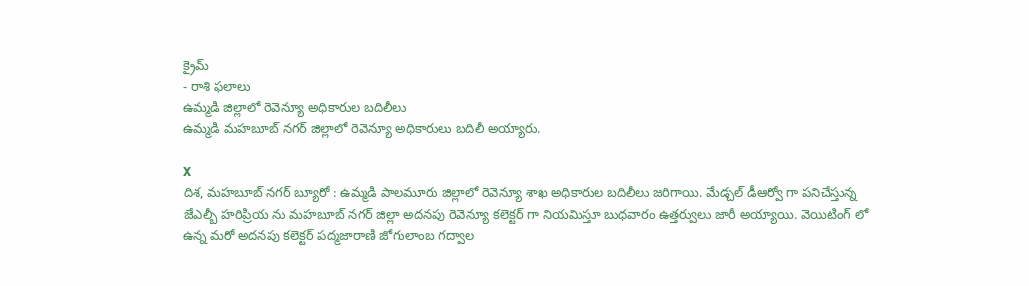క్రైమ్
- రాశి ఫలాలు
ఉమ్మడి జిల్లాలో రెవెన్యూ అధికారుల బదిలీలు
ఉమ్మడి మహబూబ్ నగర్ జిల్లాలో రెవెన్యూ అధికారులు బదిలీ అయ్యారు.

X
దిశ, మహబూబ్ నగర్ బ్యూరో : ఉమ్మడి పాలమూరు జిల్లాలో రెవెన్యూ శాఖ అధికారుల బదిలీలు జరిగాయి. మేడ్చల్ డీఆర్వో గా పనిచేస్తున్న జేఎల్బీ హరిప్రియ ను మహబూబ్ నగర్ జిల్లా అదనపు రెవెన్యూ కలెక్టర్ గా నియమిస్తూ బుధవారం ఉత్తర్వులు జారీ అయ్యాయి. వెయిటింగ్ లో ఉన్న మరో అదనపు కలెక్టర్ పద్మజారాణి జోగులాంబ గద్వాల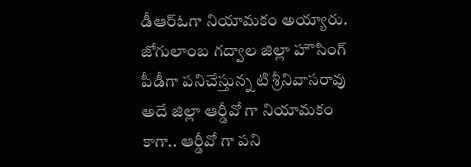డీఆర్ఓగా నియామకం అయ్యారు. జోగులాంబ గద్వాల జిల్లా హౌసింగ్ పీడీగా పనిచేస్తున్న టి శ్రీనివాసరావు అదే జిల్లా ఆర్డీవో గా నియామకం కాగా.. ఆర్డీవో గా పని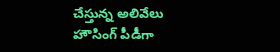చేస్తున్న అలివేలు హౌసింగ్ పీడీగా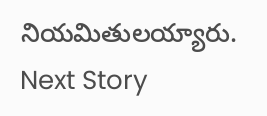నియమితులయ్యారు.
Next Story